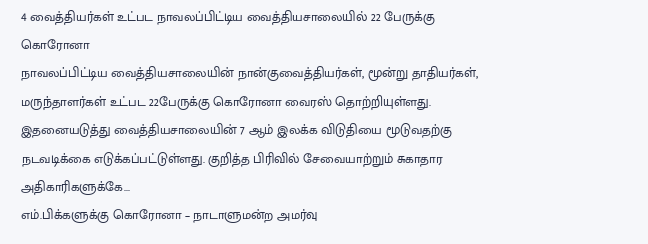4 வைத்தியர்கள் உட்பட நாவலப்பிட்டிய வைத்தியசாலையில் 22 பேருக்கு கொரோனா
நாவலப்பிட்டிய வைத்தியசாலையின் நான்குவைத்தியர்கள், மூன்று தாதியர்கள், மருந்தாளர்கள் உட்பட 22பேருக்கு கொரோனா வைரஸ் தொற்றியுள்ளது.
இதனையடுத்து வைத்தியசாலையின் 7 ஆம் இலக்க விடுதியை மூடுவதற்கு நடவடிக்கை எடுக்கப்பட்டுள்ளது. குறித்த பிரிவில் சேவையாற்றும் சுகாதார அதிகாரிகளுக்கே...
எம்.பிக்களுக்கு கொரோனா – நாடாளுமன்ற அமர்வு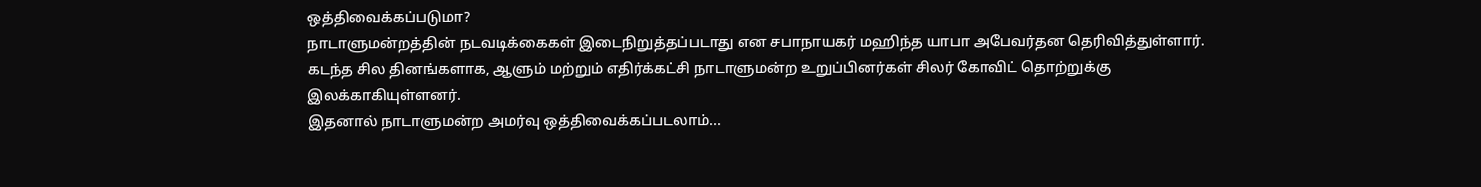ஒத்திவைக்கப்படுமா?
நாடாளுமன்றத்தின் நடவடிக்கைகள் இடைநிறுத்தப்படாது என சபாநாயகர் மஹிந்த யாபா அபேவர்தன தெரிவித்துள்ளார். கடந்த சில தினங்களாக, ஆளும் மற்றும் எதிர்க்கட்சி நாடாளுமன்ற உறுப்பினர்கள் சிலர் கோவிட் தொற்றுக்கு இலக்காகியுள்ளனர்.
இதனால் நாடாளுமன்ற அமர்வு ஒத்திவைக்கப்படலாம்...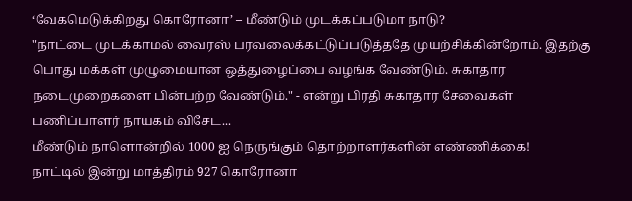‘வேகமெடுக்கிறது கொரோனா’ – மீண்டும் முடக்கப்படுமா நாடு?
"நாட்டை முடக்காமல் வைரஸ் பரவலைக்கட்டுப்படுத்ததே முயற்சிக்கின்றோம். இதற்கு பொது மக்கள் முழுமையான ஒத்துழைப்பை வழங்க வேண்டும். சுகாதார நடைமுறைகளை பின்பற்ற வேண்டும்." - என்று பிரதி சுகாதார சேவைகள் பணிப்பாளர் நாயகம் விசேட...
மீண்டும் நாளொன்றில் 1000 ஐ நெருங்கும் தொற்றாளர்களின் எண்ணிக்கை!
நாட்டில் இன்று மாத்திரம் 927 கொரோனா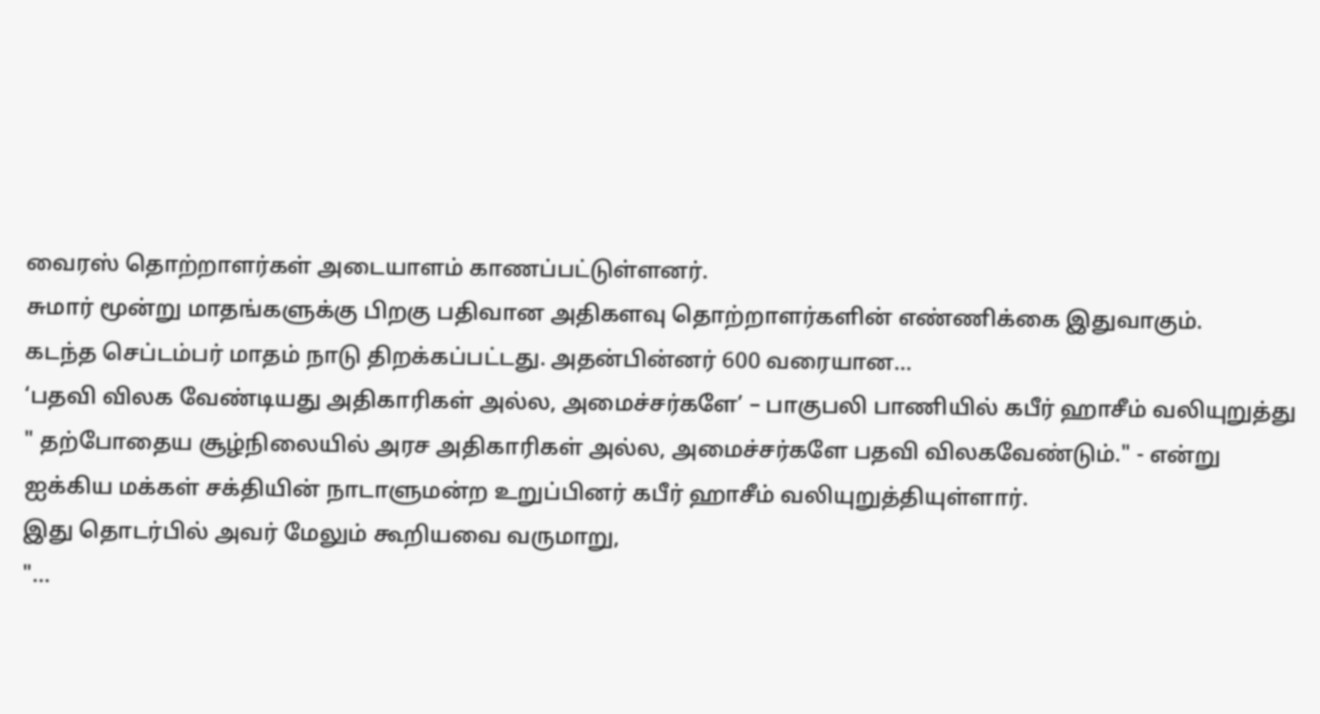வைரஸ் தொற்றாளர்கள் அடையாளம் காணப்பட்டுள்ளனர்.
சுமார் மூன்று மாதங்களுக்கு பிறகு பதிவான அதிகளவு தொற்றாளர்களின் எண்ணிக்கை இதுவாகும்.
கடந்த செப்டம்பர் மாதம் நாடு திறக்கப்பட்டது. அதன்பின்னர் 600 வரையான...
‘பதவி விலக வேண்டியது அதிகாரிகள் அல்ல, அமைச்சர்களே’ – பாகுபலி பாணியில் கபீர் ஹாசீம் வலியுறுத்து
" தற்போதைய சூழ்நிலையில் அரச அதிகாரிகள் அல்ல, அமைச்சர்களே பதவி விலகவேண்டும்." - என்று ஐக்கிய மக்கள் சக்தியின் நாடாளுமன்ற உறுப்பினர் கபீர் ஹாசீம் வலியுறுத்தியுள்ளார்.
இது தொடர்பில் அவர் மேலும் கூறியவை வருமாறு,
"...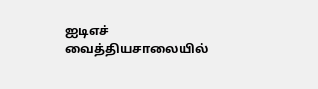ஐடிஎச் வைத்தியசாலையில்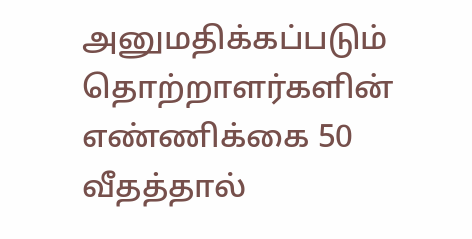அனுமதிக்கப்படும் தொற்றாளர்களின் எண்ணிக்கை 50 வீதத்தால்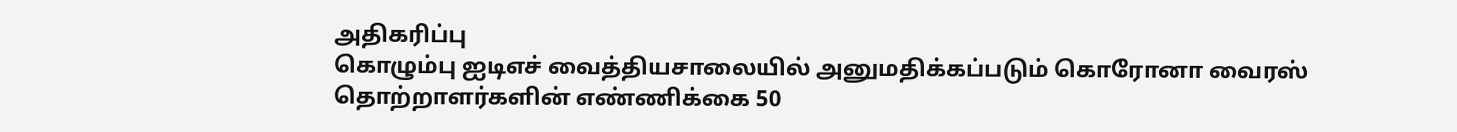அதிகரிப்பு
கொழும்பு ஐடிஎச் வைத்தியசாலையில் அனுமதிக்கப்படும் கொரோனா வைரஸ் தொற்றாளர்களின் எண்ணிக்கை 50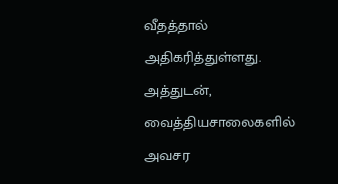வீதத்தால் அதிகரித்துள்ளது.
அத்துடன், வைத்தியசாலைகளில் அவசர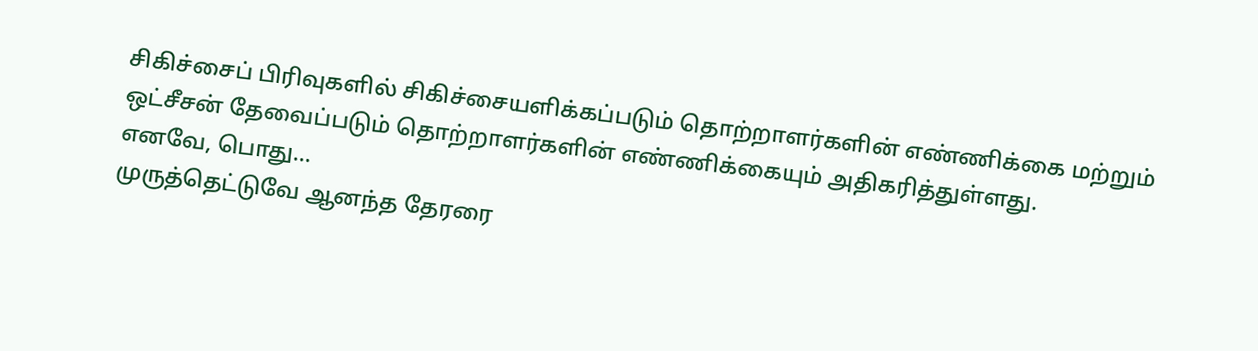சிகிச்சைப் பிரிவுகளில் சிகிச்சையளிக்கப்படும் தொற்றாளர்களின் எண்ணிக்கை மற்றும்
ஒட்சீசன் தேவைப்படும் தொற்றாளர்களின் எண்ணிக்கையும் அதிகரித்துள்ளது.
எனவே, பொது...
முருத்தெட்டுவே ஆனந்த தேரரை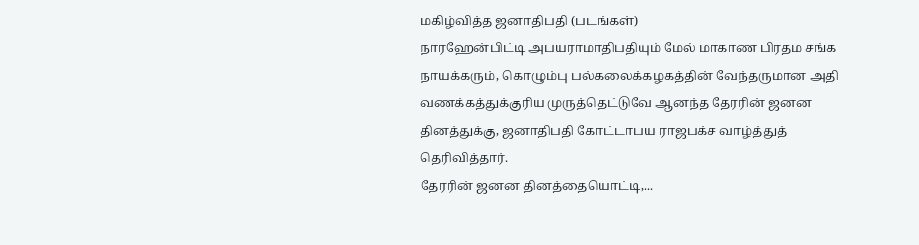மகிழ்வித்த ஜனாதிபதி (படங்கள்)
நாரஹேன்பிட்டி அபயராமாதிபதியும் மேல் மாகாண பிரதம சங்க நாயக்கரும், கொழும்பு பல்கலைக்கழகத்தின் வேந்தருமான அதி வணக்கத்துக்குரிய முருத்தெட்டுவே ஆனந்த தேரரின் ஜனன தினத்துக்கு, ஜனாதிபதி கோட்டாபய ராஜபக்ச வாழ்த்துத் தெரிவித்தார்.
தேரரின் ஜனன தினத்தையொட்டி,...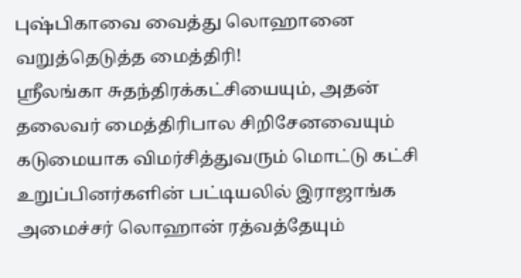புஷ்பிகாவை வைத்து லொஹானை வறுத்தெடுத்த மைத்திரி!
ஶ்ரீலங்கா சுதந்திரக்கட்சியையும், அதன் தலைவர் மைத்திரிபால சிறிசேனவையும் கடுமையாக விமர்சித்துவரும் மொட்டு கட்சி உறுப்பினர்களின் பட்டியலில் இராஜாங்க அமைச்சர் லொஹான் ரத்வத்தேயும்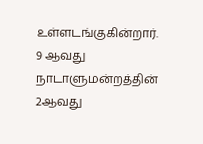உள்ளடங்குகின்றார்.
9 ஆவது நாடாளுமன்றத்தின் 2ஆவது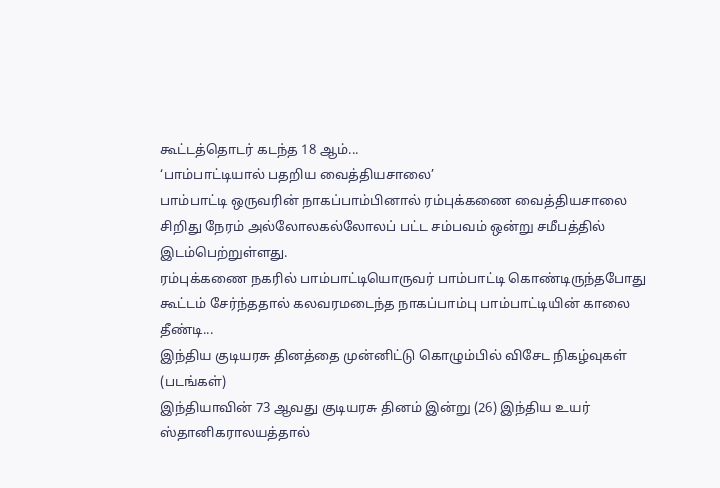கூட்டத்தொடர் கடந்த 18 ஆம்...
‘பாம்பாட்டியால் பதறிய வைத்தியசாலை’
பாம்பாட்டி ஒருவரின் நாகப்பாம்பினால் ரம்புக்கணை வைத்தியசாலை சிறிது நேரம் அல்லோலகல்லோலப் பட்ட சம்பவம் ஒன்று சமீபத்தில் இடம்பெற்றுள்ளது.
ரம்புக்கணை நகரில் பாம்பாட்டியொருவர் பாம்பாட்டி கொண்டிருந்தபோது கூட்டம் சேர்ந்ததால் கலவரமடைந்த நாகப்பாம்பு பாம்பாட்டியின் காலை தீண்டி...
இந்திய குடியரசு தினத்தை முன்னிட்டு கொழும்பில் விசேட நிகழ்வுகள் (படங்கள்)
இந்தியாவின் 73 ஆவது குடியரசு தினம் இன்று (26) இந்திய உயர் ஸ்தானிகராலயத்தால்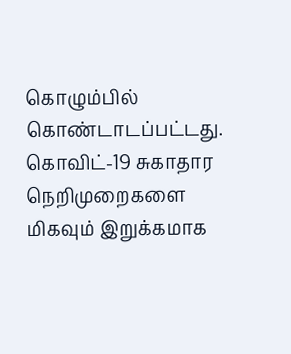கொழும்பில் கொண்டாடப்பட்டது. கொவிட்-19 சுகாதார நெறிமுறைகளை மிகவும் இறுக்கமாக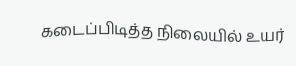கடைப்பிடித்த நிலையில் உயர்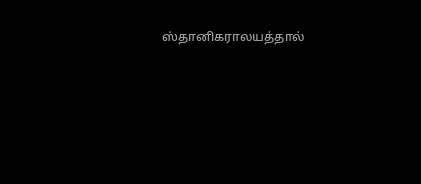ஸ்தானிகராலயத்தால்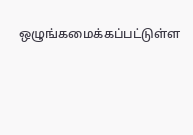ஒழுங்கமைக்கப்பட்டுள்ள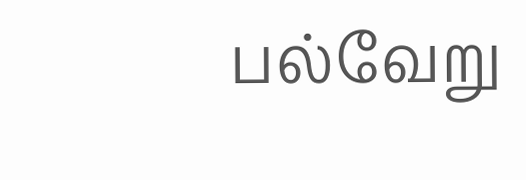பல்வேறு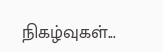நிகழ்வுகள்...